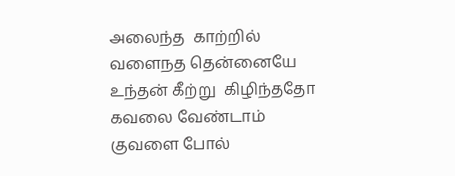அலைந்த  காற்றில்
வளைநத தென்னையே
உந்தன் கீற்று  கிழிந்ததோ
கவலை வேண்டாம்
குவளை போல்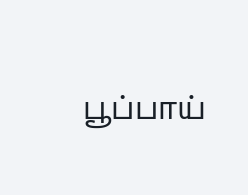பூப்பாய்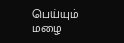பெய்யும் மழை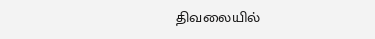திவலையில்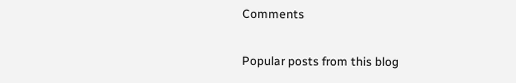Comments

Popular posts from this blog